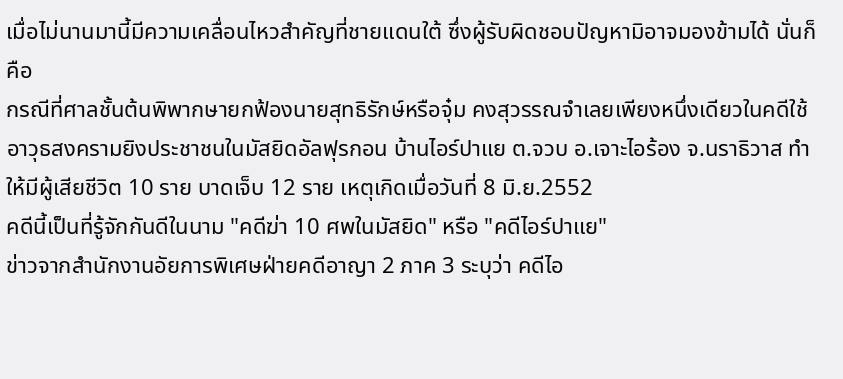เมื่อไม่นานมานี้มีความเคลื่อนไหวสำคัญที่ชายแดนใต้ ซึ่งผู้รับผิดชอบปัญหามิอาจมองข้ามได้ นั่นก็คือ
กรณีที่ศาลชั้นต้นพิพากษายกฟ้องนายสุทธิรักษ์หรือจุ๋ม คงสุวรรณจำเลยเพียงหนึ่งเดียวในคดีใช้อาวุธสงครามยิงประชาชนในมัสยิดอัลฟุรกอน บ้านไอร์ปาแย ต.จวบ อ.เจาะไอร้อง จ.นราธิวาส ทำให้มีผู้เสียชีวิต 10 ราย บาดเจ็บ 12 ราย เหตุเกิดเมื่อวันที่ 8 มิ.ย.2552
คดีนี้เป็นที่รู้จักกันดีในนาม "คดีฆ่า 10 ศพในมัสยิด" หรือ "คดีไอร์ปาแย"
ข่าวจากสำนักงานอัยการพิเศษฝ่ายคดีอาญา 2 ภาค 3 ระบุว่า คดีไอ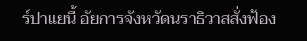ร์ปาแยนี้ อัยการจังหวัดนราธิวาสสั่งฟ้อง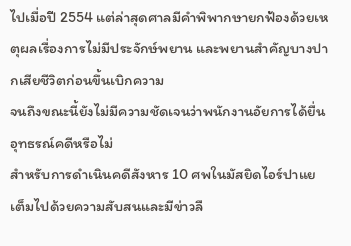ไปเมื่อปี 2554 แต่ล่าสุดศาลมีคำพิพากษายกฟ้องด้วยเหตุผลเรื่องการไม่มีประจักษ์พยาน และพยานสำคัญบางปากเสียชีวิตก่อนขึ้นเบิกความ
จนถึงขณะนี้ยังไม่มีความชัดเจนว่าพนักงานอัยการได้ยื่นอุทธรณ์คดีหรือไม่
สำหรับการดำเนินคดีสังหาร 10 ศพในมัสยิดไอร์ปาแย เต็มไปด้วยความสับสนและมีข่าวลื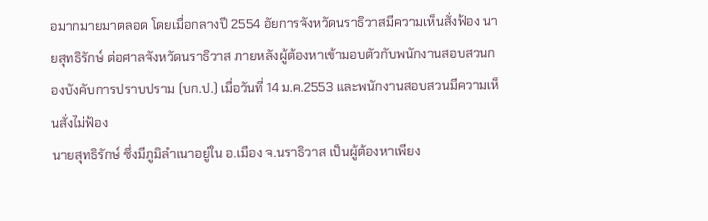อมากมายมาตลอด โดยเมื่อกลางปี 2554 อัยการจังหวัดนราธิวาสมีความเห็นสั่งฟ้อง นายสุทธิรักษ์ ต่อศาลจังหวัดนราธิวาส ภายหลังผู้ต้องหาเข้ามอบตัวกับพนักงานสอบสวนกองบังคับการปราบปราม (บก.ป.) เมื่อวันที่ 14 ม.ค.2553 และพนักงานสอบสวนมีความเห็นสั่งไม่ฟ้อง
นายสุทธิรักษ์ ซึ่งมีภูมิลำเนาอยู่ใน อ.เมือง จ.นราธิวาส เป็นผู้ต้องหาเพียง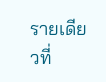รายเดียวที่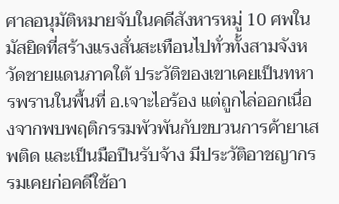ศาลอนุมัติหมายจับในคดีสังหารหมู่ 10 ศพในมัสยิดที่สร้างแรงสั่นสะเทือนไปทั่วทั้งสามจังหวัดชายแดนภาคใต้ ประวัติของเขาเคยเป็นทหารพรานในพื้นที่ อ.เจาะไอร้อง แต่ถูกไล่ออกเนื่องจากพบพฤติกรรมพัวพันกับขบวนการค้ายาเสพติด และเป็นมือปืนรับจ้าง มีประวัติอาชญากรรมเคยก่อคดีใช้อา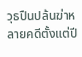วุธปืนปล้นฆ่าหลายคดีตั้งแต่ปี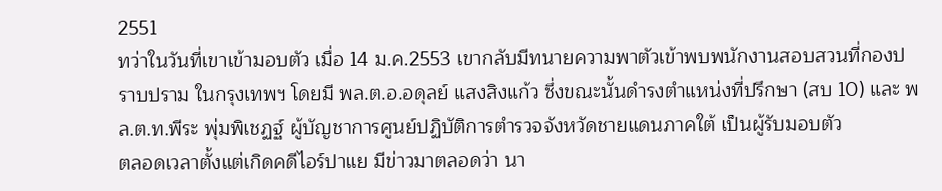2551
ทว่าในวันที่เขาเข้ามอบตัว เมื่อ 14 ม.ค.2553 เขากลับมีทนายความพาตัวเข้าพบพนักงานสอบสวนที่กองปราบปราม ในกรุงเทพฯ โดยมี พล.ต.อ.อดุลย์ แสงสิงแก้ว ซึ่งขณะนั้นดำรงตำแหน่งที่ปรึกษา (สบ 10) และ พล.ต.ท.พีระ พุ่มพิเชฏฐ์ ผู้บัญชาการศูนย์ปฏิบัติการตำรวจจังหวัดชายแดนภาคใต้ เป็นผู้รับมอบตัว
ตลอดเวลาตั้งแต่เกิดคดีไอร์ปาแย มีข่าวมาตลอดว่า นา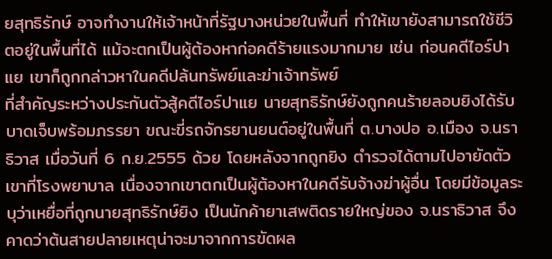ยสุทธิรักษ์ อาจทำงานให้เจ้าหน้าที่รัฐบางหน่วยในพื้นที่ ทำให้เขายังสามารถใช้ชีวิตอยู่ในพื้นที่ได้ แม้จะตกเป็นผู้ต้องหาก่อคดีร้ายแรงมากมาย เช่น ก่อนคดีไอร์ปาแย เขาก็ถูกกล่าวหาในคดีปล้นทรัพย์และฆ่าเจ้าทรัพย์
ที่สำคัญระหว่างประกันตัวสู้คดีไอร์ปาแย นายสุทธิรักษ์ยังถูกคนร้ายลอบยิงได้รับบาดเจ็บพร้อมภรรยา ขณะขี่รถจักรยานยนต์อยู่ในพื้นที่ ต.บางปอ อ.เมือง จ.นราธิวาส เมื่อวันที่ 6 ก.ย.2555 ด้วย โดยหลังจากถูกยิง ตำรวจได้ตามไปอายัดตัวเขาที่โรงพยาบาล เนื่องจากเขาตกเป็นผู้ต้องหาในคดีรับจ้างฆ่าผู้อื่น โดยมีข้อมูลระบุว่าเหยื่อที่ถูกนายสุทธิรักษ์ยิง เป็นนักค้ายาเสพติดรายใหญ่ของ จ.นราธิวาส จึงคาดว่าต้นสายปลายเหตุน่าจะมาจากการขัดผล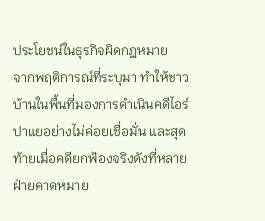ประโยชน์ในธุรกิจผิดกฎหมาย
จากพฤติการณ์ที่ระบุมา ทำให้ชาวบ้านในพื้นที่มองการดำเนินคดีไอร์ปาแยอย่างไม่ค่อยเชื่อมั่น และสุดท้ายเมื่อคดียกฟ้องจริงดังที่หลายฝ่ายคาดหมาย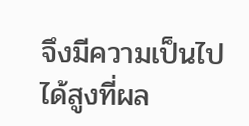จึงมีความเป็นไปได้สูงที่ผล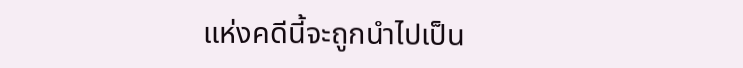แห่งคดีนี้จะถูกนำไปเป็น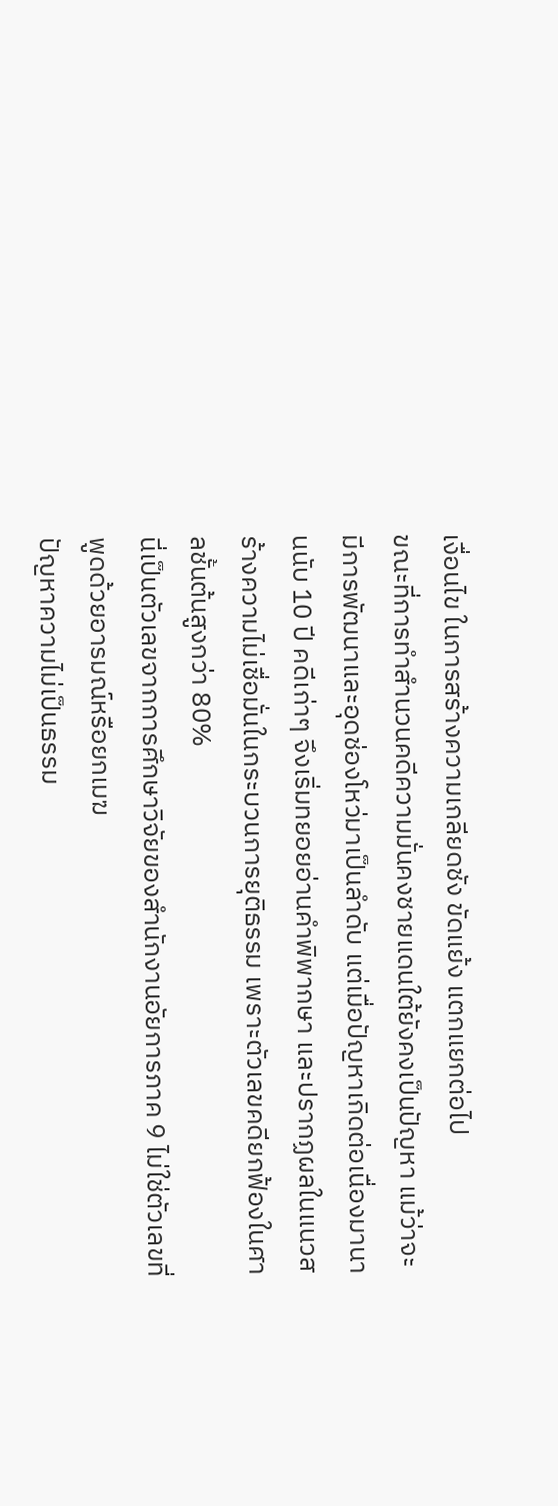เงื่อนไข ในการสร้างความเกลียดชัง ขัดแย้ง แตกแยกต่อไป
ขณะที่การทำสำนวนคดีความมั่นคงชายแดนใต้ยังคงเป็นปัญหา แม้ว่าจะมีการพัฒนาและอุดช่องโหว่มาเป็นลำดับ แต่เมื่อปัญหาเกิดต่อเนื่องมานานนับ 10 ปี คดีเก่าๆ จึงเริ่มทยอยอ่านคำพิพากษา และปรากฏผลในแนวสร้างความไม่เชื่อมั่นในกระบวนการยุติธรรม เพราะตัวเลขคดียกฟ้องในศาลชั้นต้นสูงกว่า 80%
นี่เป็นตัวเลขจากการศึกษาวิจัยของสำนักงานอัยการภาค 9 ไม่ใช่ตัวเลขที่พูดด้วยอารมณ์หรือยกเมฆ
ปัญหาความไม่เป็นธรรม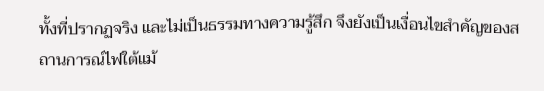ทั้งที่ปรากฏจริง และไม่เป็นธรรมทางความรู้สึก จึงยังเป็นเงื่อนไขสำคัญของสถานการณ์ไฟใต้แม้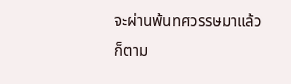จะผ่านพ้นทศวรรษมาแล้วก็ตาม